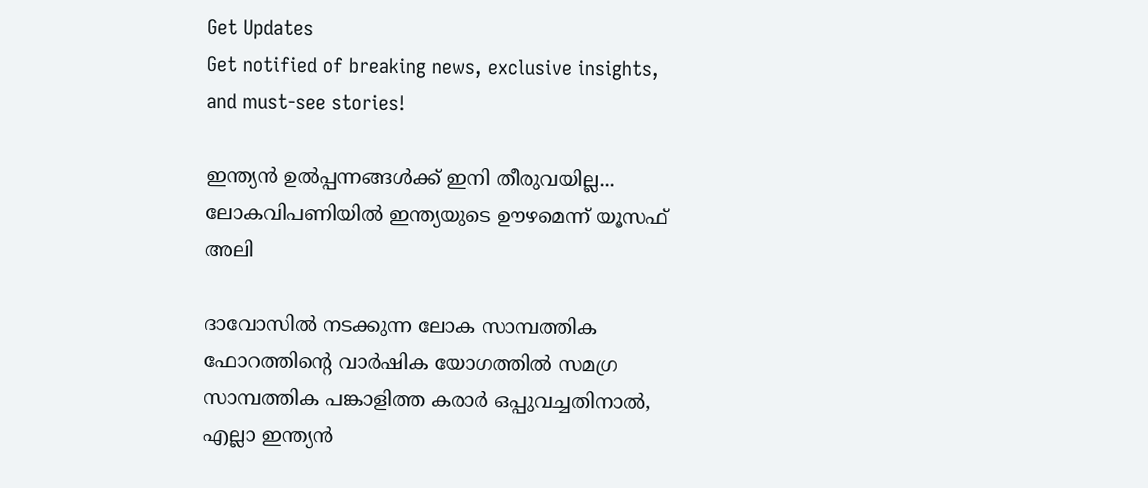Get Updates
Get notified of breaking news, exclusive insights, and must-see stories!

ഇന്ത്യന്‍ ഉല്‍പ്പന്നങ്ങള്‍ക്ക് ഇനി തീരുവയില്ല... ലോകവിപണിയില്‍ ഇന്ത്യയുടെ ഊഴമെന്ന് യൂസഫ് അലി

ദാവോസില്‍ നടക്കുന്ന ലോക സാമ്പത്തിക ഫോറത്തിന്റെ വാര്‍ഷിക യോഗത്തില്‍ സമഗ്ര സാമ്പത്തിക പങ്കാളിത്ത കരാര്‍ ഒപ്പുവച്ചതിനാല്‍, എല്ലാ ഇന്ത്യന്‍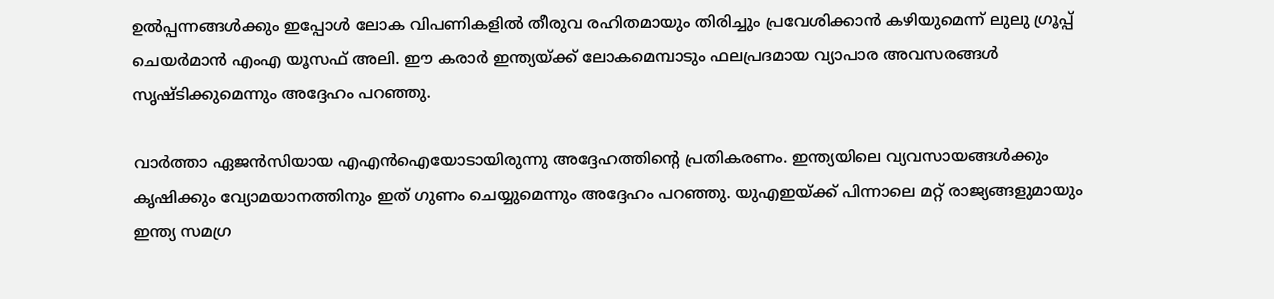ഉല്‍പ്പന്നങ്ങള്‍ക്കും ഇപ്പോള്‍ ലോക വിപണികളില്‍ തീരുവ രഹിതമായും തിരിച്ചും പ്രവേശിക്കാന്‍ കഴിയുമെന്ന് ലുലു ഗ്രൂപ്പ് ചെയര്‍മാന്‍ എംഎ യൂസഫ് അലി. ഈ കരാര്‍ ഇന്ത്യയ്ക്ക് ലോകമെമ്പാടും ഫലപ്രദമായ വ്യാപാര അവസരങ്ങള്‍ സൃഷ്ടിക്കുമെന്നും അദ്ദേഹം പറഞ്ഞു.

വാര്‍ത്താ ഏജന്‍സിയായ എഎന്‍ഐയോടായിരുന്നു അദ്ദേഹത്തിന്റെ പ്രതികരണം. ഇന്ത്യയിലെ വ്യവസായങ്ങള്‍ക്കും കൃഷിക്കും വ്യോമയാനത്തിനും ഇത് ഗുണം ചെയ്യുമെന്നും അദ്ദേഹം പറഞ്ഞു. യുഎഇയ്ക്ക് പിന്നാലെ മറ്റ് രാജ്യങ്ങളുമായും ഇന്ത്യ സമഗ്ര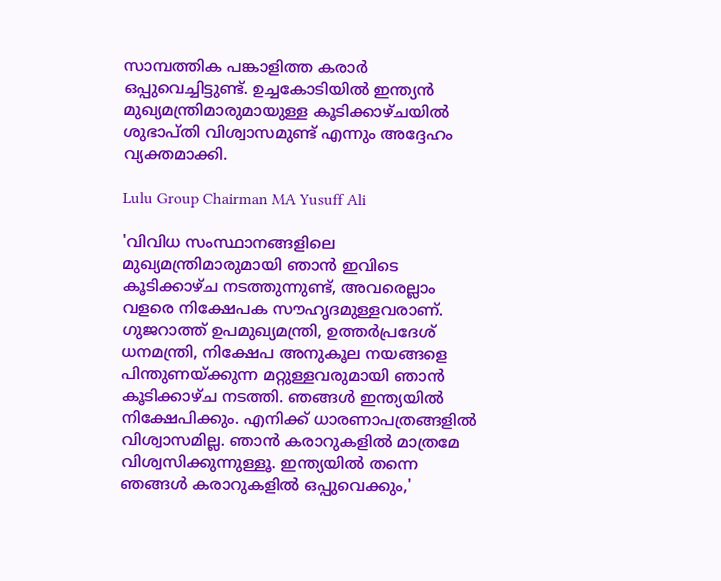സാമ്പത്തിക പങ്കാളിത്ത കരാര്‍ ഒപ്പുവെച്ചിട്ടുണ്ട്. ഉച്ചകോടിയില്‍ ഇന്ത്യന്‍ മുഖ്യമന്ത്രിമാരുമായുള്ള കൂടിക്കാഴ്ചയില്‍ ശുഭാപ്തി വിശ്വാസമുണ്ട് എന്നും അദ്ദേഹം വ്യക്തമാക്കി.

Lulu Group Chairman MA Yusuff Ali

'വിവിധ സംസ്ഥാനങ്ങളിലെ മുഖ്യമന്ത്രിമാരുമായി ഞാന്‍ ഇവിടെ കൂടിക്കാഴ്ച നടത്തുന്നുണ്ട്, അവരെല്ലാം വളരെ നിക്ഷേപക സൗഹൃദമുള്ളവരാണ്. ഗുജറാത്ത് ഉപമുഖ്യമന്ത്രി, ഉത്തര്‍പ്രദേശ് ധനമന്ത്രി, നിക്ഷേപ അനുകൂല നയങ്ങളെ പിന്തുണയ്ക്കുന്ന മറ്റുള്ളവരുമായി ഞാന്‍ കൂടിക്കാഴ്ച നടത്തി. ഞങ്ങള്‍ ഇന്ത്യയില്‍ നിക്ഷേപിക്കും. എനിക്ക് ധാരണാപത്രങ്ങളില്‍ വിശ്വാസമില്ല. ഞാന്‍ കരാറുകളില്‍ മാത്രമേ വിശ്വസിക്കുന്നുള്ളൂ. ഇന്ത്യയില്‍ തന്നെ ഞങ്ങള്‍ കരാറുകളില്‍ ഒപ്പുവെക്കും,'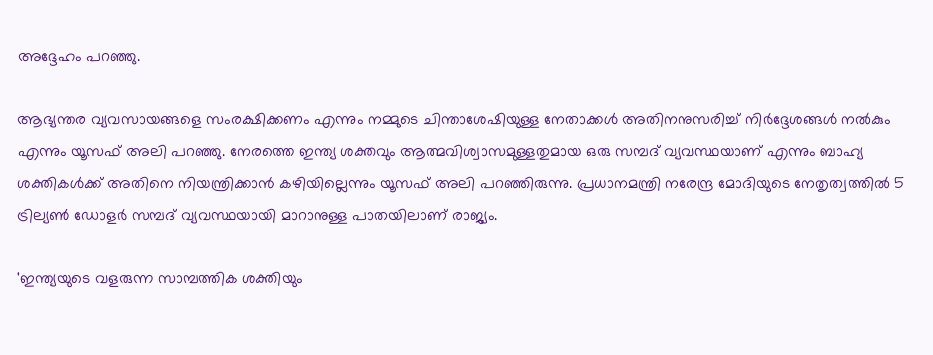അദ്ദേഹം പറഞ്ഞു.

ആഭ്യന്തര വ്യവസായങ്ങളെ സംരക്ഷിക്കണം എന്നും നമ്മുടെ ചിന്താശേഷിയുള്ള നേതാക്കള്‍ അതിനനുസരിച്ച് നിര്‍ദ്ദേശങ്ങള്‍ നല്‍കും എന്നും യൂസഫ് അലി പറഞ്ഞു. നേരത്തെ ഇന്ത്യ ശക്തവും ആത്മവിശ്വാസമുള്ളതുമായ ഒരു സമ്പദ് വ്യവസ്ഥയാണ് എന്നും ബാഹ്യ ശക്തികള്‍ക്ക് അതിനെ നിയന്ത്രിക്കാന്‍ കഴിയില്ലെന്നും യൂസഫ് അലി പറഞ്ഞിരുന്നു. പ്രധാനമന്ത്രി നരേന്ദ്ര മോദിയുടെ നേതൃത്വത്തില്‍ 5 ട്രില്യണ്‍ ഡോളര്‍ സമ്പദ് വ്യവസ്ഥയായി മാറാനുള്ള പാതയിലാണ് രാജ്യം.

'ഇന്ത്യയുടെ വളരുന്ന സാമ്പത്തിക ശക്തിയും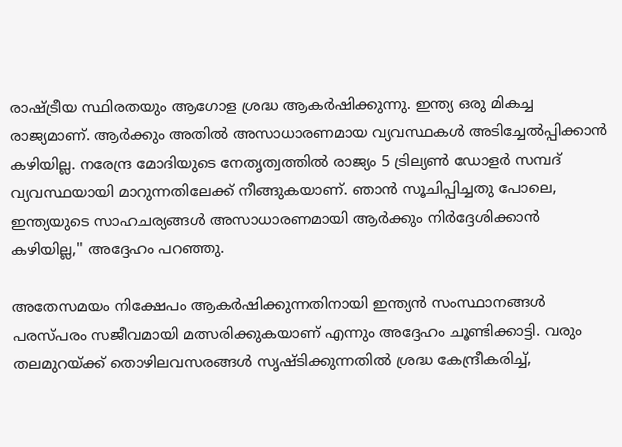രാഷ്ട്രീയ സ്ഥിരതയും ആഗോള ശ്രദ്ധ ആകര്‍ഷിക്കുന്നു. ഇന്ത്യ ഒരു മികച്ച രാജ്യമാണ്. ആര്‍ക്കും അതില്‍ അസാധാരണമായ വ്യവസ്ഥകള്‍ അടിച്ചേല്‍പ്പിക്കാന്‍ കഴിയില്ല. നരേന്ദ്ര മോദിയുടെ നേതൃത്വത്തില്‍ രാജ്യം 5 ട്രില്യണ്‍ ഡോളര്‍ സമ്പദ് വ്യവസ്ഥയായി മാറുന്നതിലേക്ക് നീങ്ങുകയാണ്. ഞാന്‍ സൂചിപ്പിച്ചതു പോലെ, ഇന്ത്യയുടെ സാഹചര്യങ്ങള്‍ അസാധാരണമായി ആര്‍ക്കും നിര്‍ദ്ദേശിക്കാന്‍ കഴിയില്ല,'' അദ്ദേഹം പറഞ്ഞു.

അതേസമയം നിക്ഷേപം ആകര്‍ഷിക്കുന്നതിനായി ഇന്ത്യന്‍ സംസ്ഥാനങ്ങള്‍ പരസ്പരം സജീവമായി മത്സരിക്കുകയാണ് എന്നും അദ്ദേഹം ചൂണ്ടിക്കാട്ടി. വരും തലമുറയ്ക്ക് തൊഴിലവസരങ്ങള്‍ സൃഷ്ടിക്കുന്നതില്‍ ശ്രദ്ധ കേന്ദ്രീകരിച്ച്,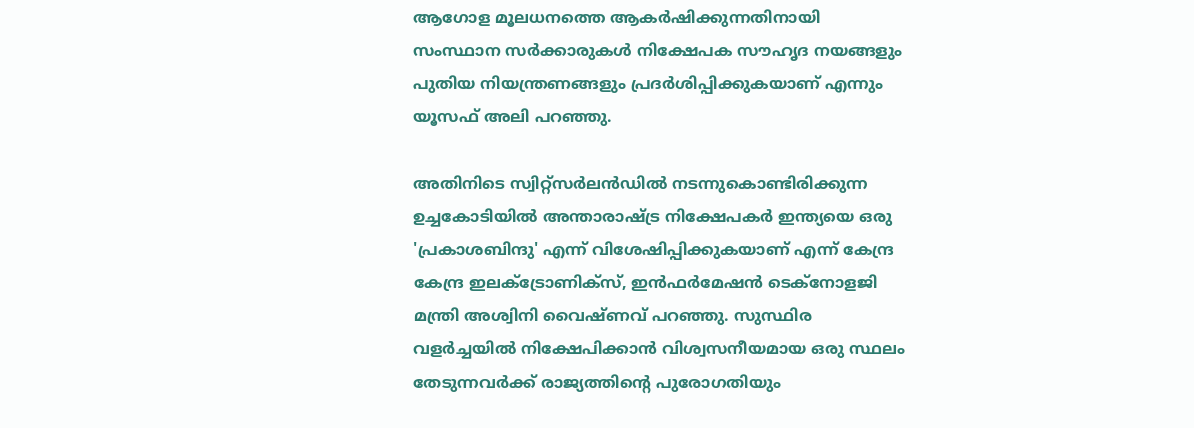ആഗോള മൂലധനത്തെ ആകര്‍ഷിക്കുന്നതിനായി സംസ്ഥാന സര്‍ക്കാരുകള്‍ നിക്ഷേപക സൗഹൃദ നയങ്ങളും പുതിയ നിയന്ത്രണങ്ങളും പ്രദര്‍ശിപ്പിക്കുകയാണ് എന്നും യൂസഫ് അലി പറഞ്ഞു.

അതിനിടെ സ്വിറ്റ്‌സര്‍ലന്‍ഡില്‍ നടന്നുകൊണ്ടിരിക്കുന്ന ഉച്ചകോടിയില്‍ അന്താരാഷ്ട്ര നിക്ഷേപകര്‍ ഇന്ത്യയെ ഒരു 'പ്രകാശബിന്ദു' എന്ന് വിശേഷിപ്പിക്കുകയാണ് എന്ന് കേന്ദ്ര കേന്ദ്ര ഇലക്ട്രോണിക്സ്, ഇന്‍ഫര്‍മേഷന്‍ ടെക്നോളജി മന്ത്രി അശ്വിനി വൈഷ്ണവ് പറഞ്ഞു. സുസ്ഥിര വളര്‍ച്ചയില്‍ നിക്ഷേപിക്കാന്‍ വിശ്വസനീയമായ ഒരു സ്ഥലം തേടുന്നവര്‍ക്ക് രാജ്യത്തിന്റെ പുരോഗതിയും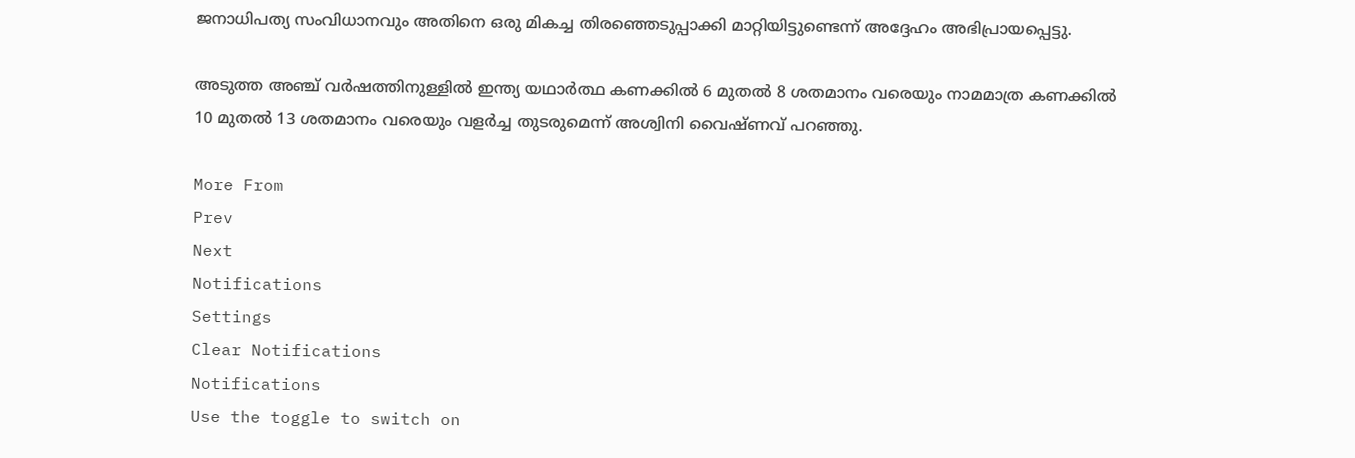ജനാധിപത്യ സംവിധാനവും അതിനെ ഒരു മികച്ച തിരഞ്ഞെടുപ്പാക്കി മാറ്റിയിട്ടുണ്ടെന്ന് അദ്ദേഹം അഭിപ്രായപ്പെട്ടു.

അടുത്ത അഞ്ച് വര്‍ഷത്തിനുള്ളില്‍ ഇന്ത്യ യഥാര്‍ത്ഥ കണക്കില്‍ 6 മുതല്‍ 8 ശതമാനം വരെയും നാമമാത്ര കണക്കില്‍ 10 മുതല്‍ 13 ശതമാനം വരെയും വളര്‍ച്ച തുടരുമെന്ന് അശ്വിനി വൈഷ്ണവ് പറഞ്ഞു.

More From
Prev
Next
Notifications
Settings
Clear Notifications
Notifications
Use the toggle to switch on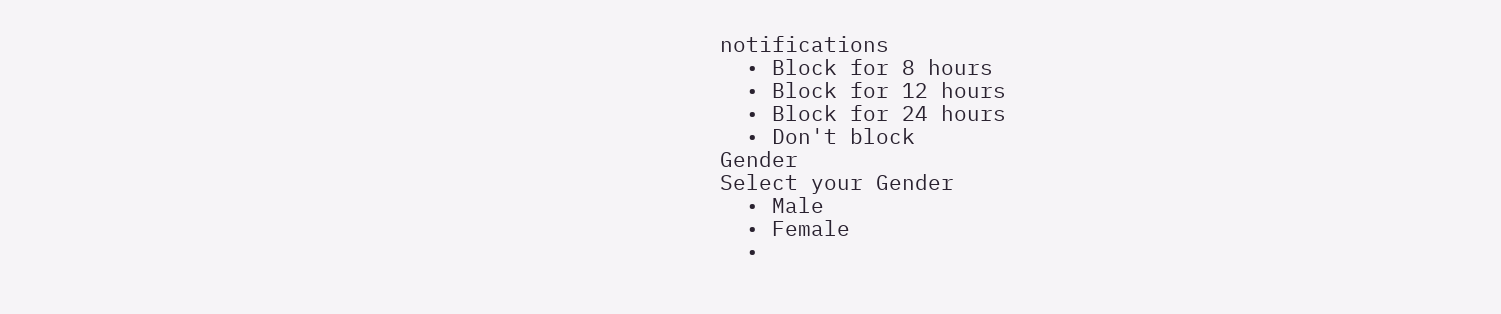notifications
  • Block for 8 hours
  • Block for 12 hours
  • Block for 24 hours
  • Don't block
Gender
Select your Gender
  • Male
  • Female
  •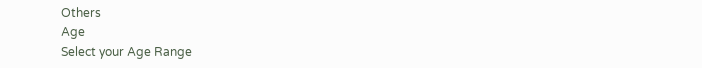Others
Age
Select your Age Range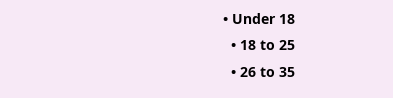• Under 18
  • 18 to 25
  • 26 to 35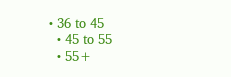• 36 to 45
  • 45 to 55
  • 55+